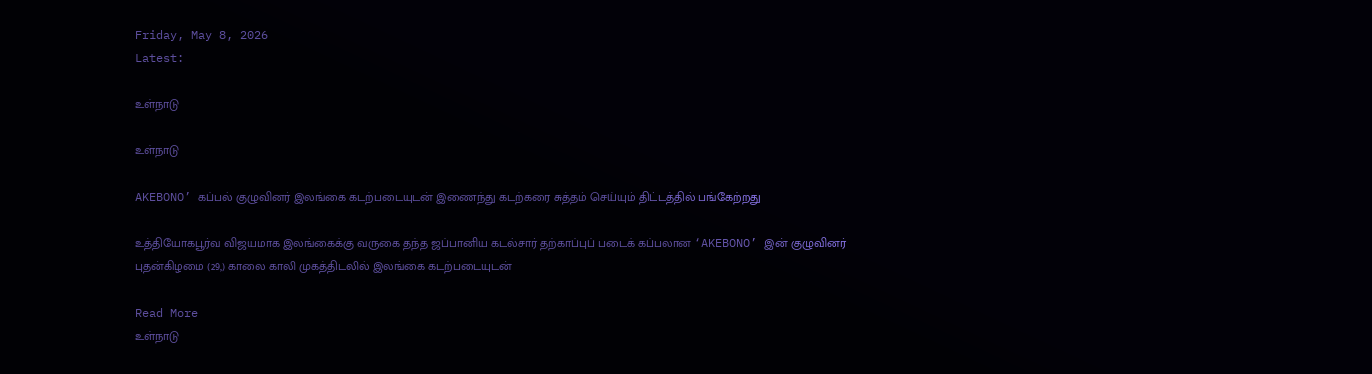Friday, May 8, 2026
Latest:

உள்நாடு

உள்நாடு

AKEBONO’ கப்பல் குழுவினர் இலங்கை கடற்படையுடன் இணைந்து கடற்கரை சுத்தம் செய்யும் திட்டத்தில் பங்கேற்றது

உத்தியோகபூர்வ விஜயமாக இலங்கைக்கு வருகை தந்த ஜப்பானிய கடல்சார் தற்காப்புப் படைக் கப்பலான ‘AKEBONO’ இன் குழுவினர் புதன்கிழமை (29,) காலை காலி முகத்திடலில் இலங்கை கடற்படையுடன்

Read More
உள்நாடு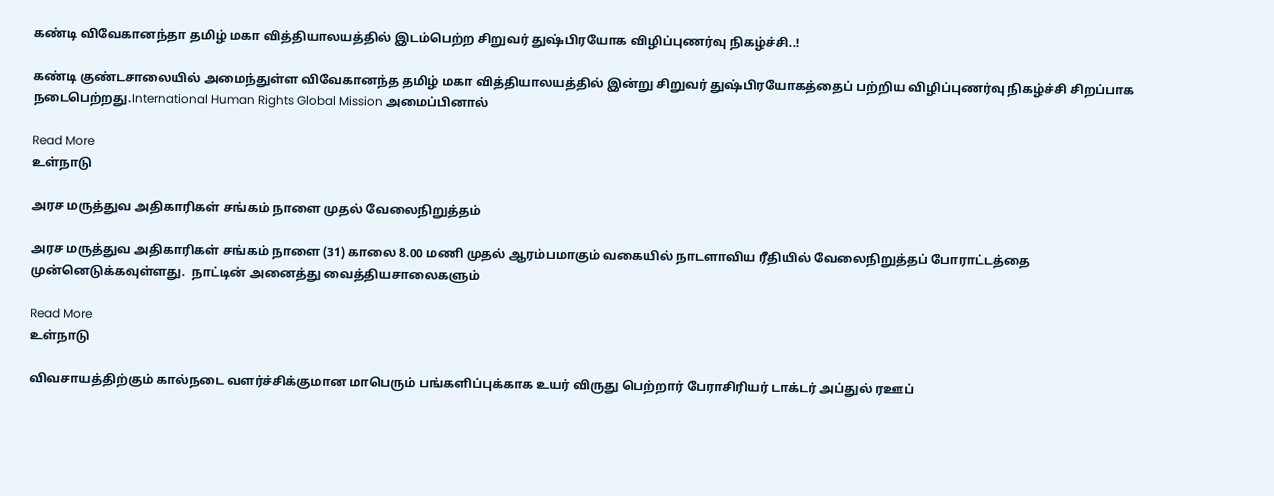கண்டி விவேகானந்தா தமிழ் மகா வித்தியாலயத்தில் இடம்பெற்ற சிறுவர் துஷ்பிரயோக விழிப்புணர்வு நிகழ்ச்சி..!

கண்டி குண்டசாலையில் அமைந்துள்ள விவேகானந்த தமிழ் மகா வித்தியாலயத்தில் இன்று சிறுவர் துஷ்பிரயோகத்தைப் பற்றிய விழிப்புணர்வு நிகழ்ச்சி சிறப்பாக நடைபெற்றது.International Human Rights Global Mission அமைப்பினால்

Read More
உள்நாடு

அரச மருத்துவ அதிகாரிகள் சங்கம் நாளை முதல் வேலைநிறுத்தம்

அரச மருத்துவ அதிகாரிகள் சங்கம் நாளை (31) காலை 8.00 மணி முதல் ஆரம்பமாகும் வகையில் நாடளாவிய ரீதியில் வேலைநிறுத்தப் போராட்டத்தை முன்னெடுக்கவுள்ளது.  நாட்டின் அனைத்து வைத்தியசாலைகளும்

Read More
உள்நாடு

விவசாயத்திற்கும் கால்நடை வளர்ச்சிக்குமான மாபெரும் பங்களிப்புக்காக உயர் விருது பெற்றார் பேராசிரியர் டாக்டர் அப்துல் ரஊப்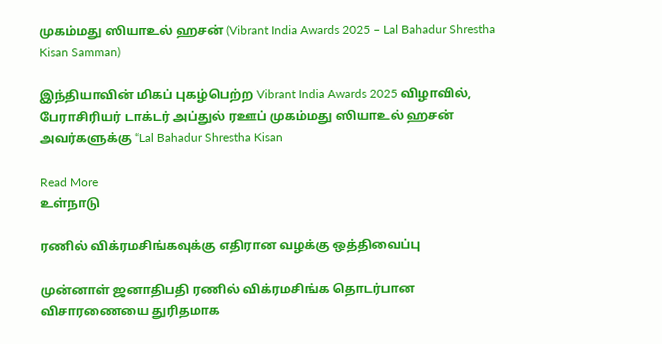முகம்மது ஸியாஉல் ஹசன் (Vibrant India Awards 2025 – Lal Bahadur Shrestha Kisan Samman)

இந்தியாவின் மிகப் புகழ்பெற்ற Vibrant India Awards 2025 விழாவில், பேராசிரியர் டாக்டர் அப்துல் ரஊப் முகம்மது ஸியாஉல் ஹசன் அவர்களுக்கு “Lal Bahadur Shrestha Kisan

Read More
உள்நாடு

ரணில் விக்ரமசிங்கவுக்கு எதிரான வழக்கு ஒத்திவைப்பு

முன்னாள் ஜனாதிபதி ரணில் விக்ரமசிங்க தொடர்பான விசாரணையை துரிதமாக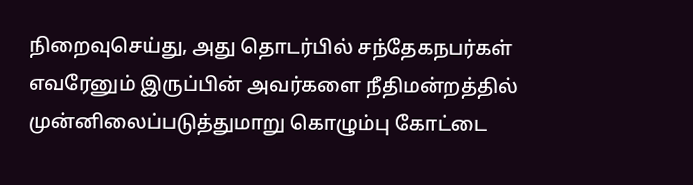நிறைவுசெய்து, அது தொடர்பில் சந்தேகநபர்கள் எவரேனும் இருப்பின் அவர்களை நீதிமன்றத்தில் முன்னிலைப்படுத்துமாறு கொழும்பு கோட்டை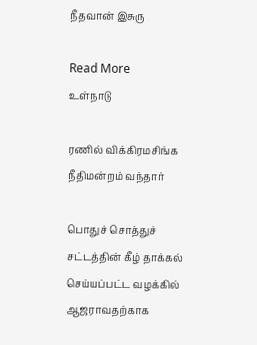நீதவான் இசுரு

Read More
உள்நாடு

ரணில் விக்கிரமசிங்க நீதிமன்றம் வந்தார்

பொதுச் சொத்துச் சட்டத்தின் கீழ் தாக்கல் செய்யப்பட்ட வழக்கில் ஆஜராவதற்காக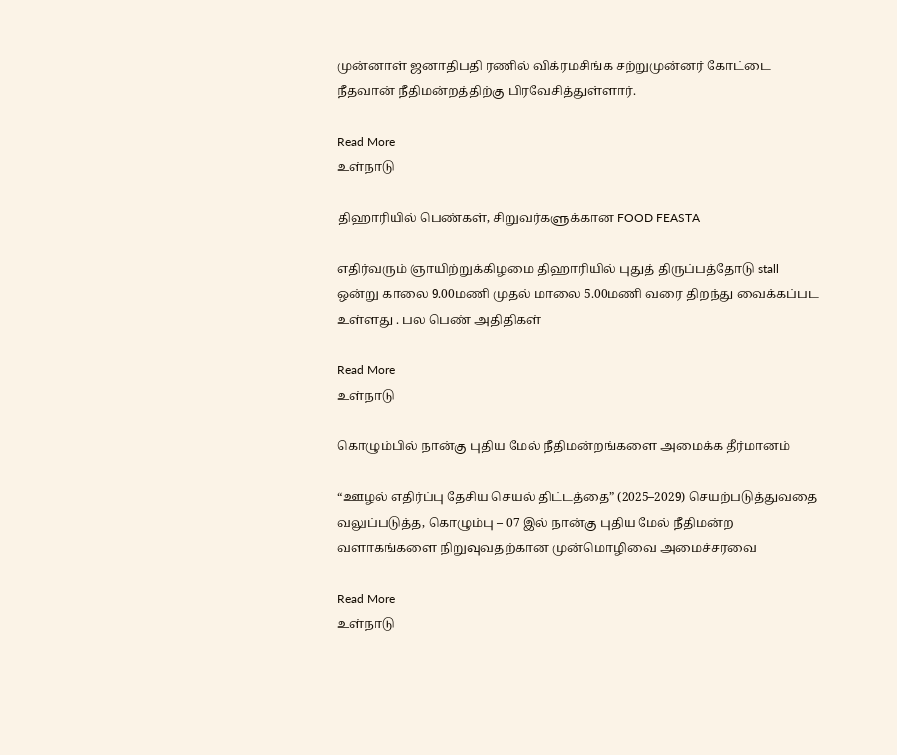முன்னாள் ஜனாதிபதி ரணில் விக்ரமசிங்க சற்றுமுன்னர் கோட்டை நீதவான் நீதிமன்றத்திற்கு பிரவேசித்துள்ளார்.

Read More
உள்நாடு

திஹாரியில் பெண்கள், சிறுவர்களுக்கான FOOD FEASTA

எதிர்வரும் ஞாயிற்றுக்கிழமை திஹாரியில் புதுத் திருப்பத்தோடு stall ஒன்று காலை 9.00மணி முதல் மாலை 5.00மணி வரை திறந்து வைக்கப்பட உள்ளது . பல பெண் அதிதிகள்

Read More
உள்நாடு

கொழும்பில் நான்கு புதிய மேல் நீதிமன்றங்களை அமைக்க தீர்மானம்

“ஊழல் எதிர்ப்பு தேசிய செயல் திட்டத்தை” (2025–2029) செயற்படுத்துவதை வலுப்படுத்த, கொழும்பு – 07 இல் நான்கு புதிய மேல் நீதிமன்ற வளாகங்களை நிறுவுவதற்கான முன்மொழிவை அமைச்சரவை

Read More
உள்நாடு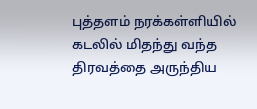புத்தளம் நரக்கள்ளியில் கடலில் மிதந்து வந்த திரவத்தை அருந்திய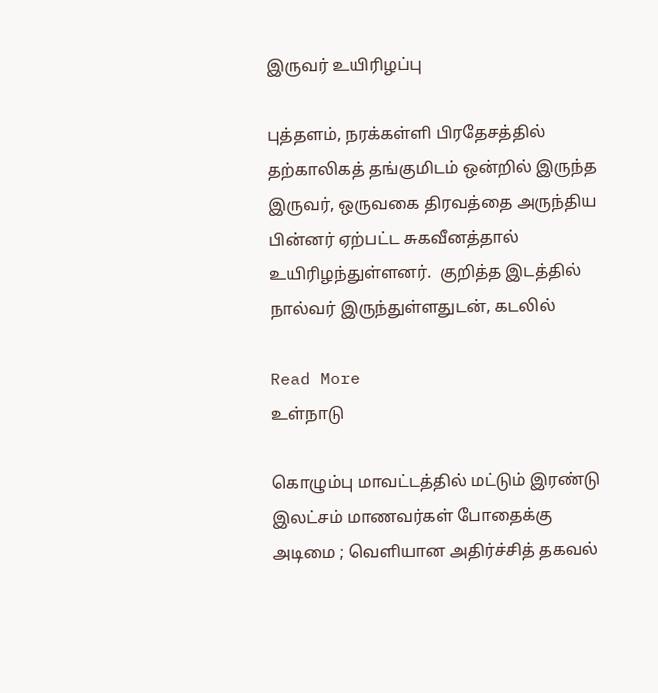இருவர் உயிரிழப்பு

புத்தளம், நரக்கள்ளி பிரதேசத்தில் தற்காலிகத் தங்குமிடம் ஒன்றில் இருந்த இருவர், ஒருவகை திரவத்தை அருந்திய பின்னர் ஏற்பட்ட சுகவீனத்தால் உயிரிழந்துள்ளனர்.  குறித்த இடத்தில் நால்வர் இருந்துள்ளதுடன், கடலில்

Read More
உள்நாடு

கொழும்பு மாவட்டத்தில் மட்டும் இரண்டு இலட்சம் மாணவர்கள் போதைக்கு அடிமை ; வெளியான அதிர்ச்சித் தகவல்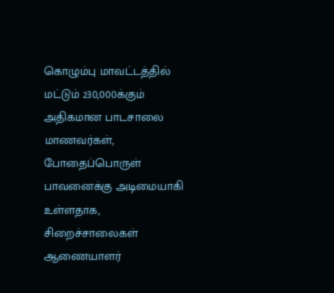கொழும்பு மாவட்டத்தில் மட்டும் 230,000க்கும் அதிகமான பாடசாலை மாணவர்கள், போதைப்பொருள் பாவனைக்கு அடிமையாகி உள்ளதாக, சிறைச்சாலைகள் ஆணையாளர்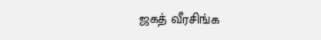ஜகத் வீரசிங்க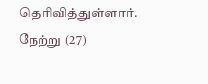தெரிவித்துள்ளார். நேற்று (27)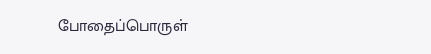போதைப்பொருள்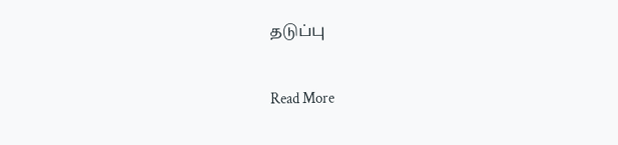தடுப்பு

Read More